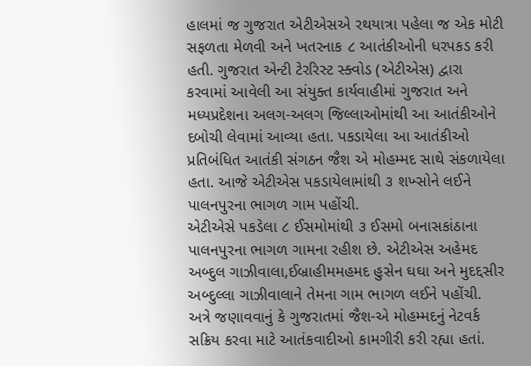હાલમાં જ ગુજરાત એટીએસએ રથયાત્રા પહેલા જ એક મોટી સફળતા મેળવી અને ખતરનાક ૮ આતંકીઓની ધરપકડ કરી હતી. ગુજરાત એન્ટી ટેરરિસ્ટ સ્ક્વોડ (એટીએસ) દ્વારા કરવામાં આવેલી આ સંયુક્ત કાર્યવાહીમાં ગુજરાત અને મધ્યપ્રદેશના અલગ-અલગ જિલ્લાઓમાંથી આ આતંકીઓને દબોચી લેવામાં આવ્યા હતા. પકડાયેલા આ આતંકીઓ પ્રતિબંધિત આતંકી સંગઠન જૈશ એ મોહમ્મદ સાથે સંકળાયેલા હતા. આજે એટીએસ પકડાયેલામાંથી ૩ શખ્સોને લઈને પાલનપુરના ભાગળ ગામ પહોંચી.
એટીએસે પકડેલા ૮ ઈસમોમાંથી ૩ ઈસમો બનાસકાંઠાના પાલનપુરના ભાગળ ગામના રહીશ છે. એટીએસ અહેમદ અબ્દુલ ગાઝીવાલા,ઈબ્રાહીમમહમદ હુસેન ઘઘા અને મુદદ્દસીર અબ્દુલ્લા ગાઝીવાલાને તેમના ગામ ભાગળ લઈને પહોંચી. અત્રે જણાવવાનું કે ગુજરાતમાં જૈશ-એ મોહમ્મદનું નેટવર્ક સક્રિય કરવા માટે આતંકવાદીઓ કામગીરી કરી રહ્યા હતાં.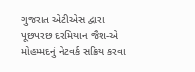ગુજરાત એટીએસ દ્વારા પૂછપરછ દરમિયાન જૈશ-એ મોહમ્મદનું નેટવર્ક સક્રિય કરવા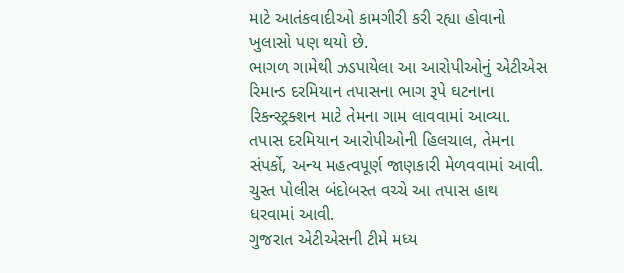માટે આતંકવાદીઓ કામગીરી કરી રહ્યા હોવાનો ખુલાસો પણ થયો છે.
ભાગળ ગામેથી ઝડપાયેલા આ આરોપીઓનું એટીએસ રિમાન્ડ દરમિયાન તપાસના ભાગ રૂપે ઘટનાના રિકન્સ્ટ્રક્શન માટે તેમના ગામ લાવવામાં આવ્યા. તપાસ દરમિયાન આરોપીઓની હિલચાલ, તેમના સંપર્કો, અન્ય મહત્વપૂર્ણ જાણકારી મેળવવામાં આવી. ચુસ્ત પોલીસ બંદોબસ્ત વચ્ચે આ તપાસ હાથ ધરવામાં આવી.
ગુજરાત એટીએસની ટીમે મધ્ય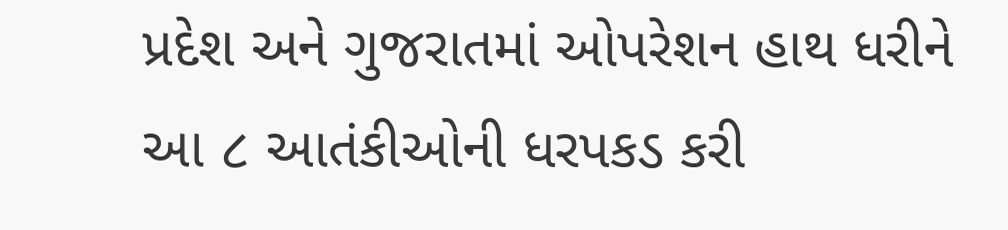પ્રદેશ અને ગુજરાતમાં ઓપરેશન હાથ ધરીને આ ૮ આતંકીઓની ધરપકડ કરી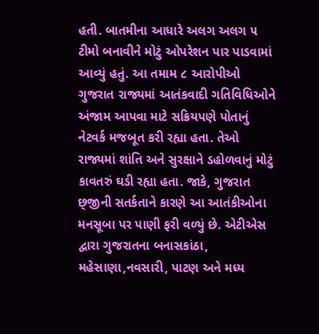હતી. બાતમીના આધારે અલગ અલગ ૫ ટીમો બનાવીને મોટું ઓપરેશન પાર પાડવામાં આવ્યું હતું. આ તમામ ૮ આરોપીઓ ગુજરાત રાજ્યમાં આતંકવાદી ગતિવિધિઓને અંજામ આપવા માટે સક્રિયપણે પોતાનું નેટવર્ક મજબૂત કરી રહ્યા હતા. તેઓ રાજ્યમાં શાંતિ અને સુરક્ષાને ડહોળવાનું મોટું કાવતરું ઘડી રહ્યા હતા. જાકે, ગુજરાત છ્‌જીની સતર્કતાને કારણે આ આતંકીઓના મનસૂબા પર પાણી ફરી વળ્યું છે. એટીએસ દ્વારા ગુજરાતના બનાસકાંઠા, મહેસાણા,નવસારી, પાટણ અને મધ્ય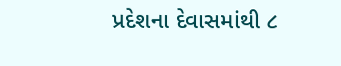પ્રદેશના દેવાસમાંથી ૮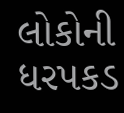લોકોની ધરપકડ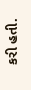કરી હતી.